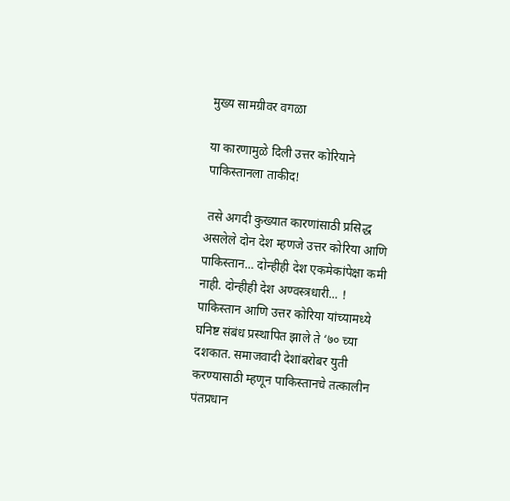मुख्य सामग्रीवर वगळा

या कारणामुळे दिली उत्तर कोरियाने पाकिस्तानला ताकीद!

 तसे अगदी कुख्यात कारणांसाठी प्रसिद्ध असलेले दोन देश म्हणजे उत्तर कोरिया आणि पाकिस्तान... दोन्हीही देश एकमेकांपेक्षा कमी नाही. दोन्हीही देश अण्वस्त्रधारी... ! पाकिस्तान आणि उत्तर कोरिया यांच्यामध्ये घनिष्ट संबंध प्रस्थापित झाले ते ‘७० च्या दशकात. समाजवादी देशांबरोबर युती करण्यासाठी म्हणून पाकिस्तानचे तत्कालीन पंतप्रधान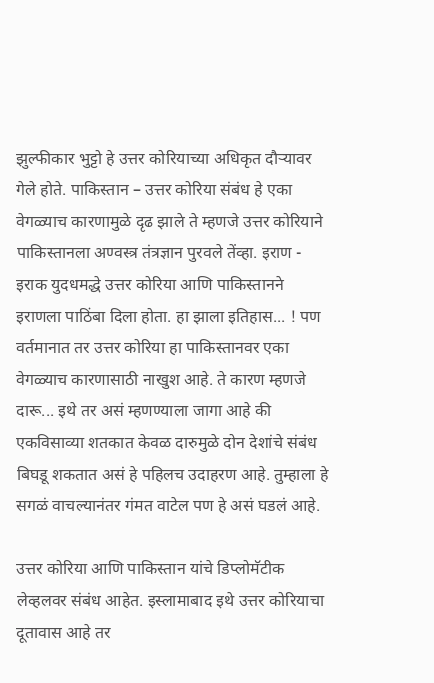झुल्फीकार भुट्टो हे उत्तर कोरियाच्या अधिकृत दौऱ्यावर गेले होते. पाकिस्तान – उत्तर कोरिया संबंध हे एका वेगळ्याच कारणामुळे दृढ झाले ते म्हणजे उत्तर कोरियाने पाकिस्तानला अण्वस्त्र तंत्रज्ञान पुरवले तेंव्हा. इराण - इराक युदधमद्धे उत्तर कोरिया आणि पाकिस्तानने इराणला पाठिंबा दिला होता. हा झाला इतिहास... ! पण वर्तमानात तर उत्तर कोरिया हा पाकिस्तानवर एका वेगळ्याच कारणासाठी नाखुश आहे. ते कारण म्हणजे दारू... इथे तर असं म्हणण्याला जागा आहे की एकविसाव्या शतकात केवळ दारुमुळे दोन देशांचे संबंध बिघडू शकतात असं हे पहिलच उदाहरण आहे. तुम्हाला हे सगळं वाचल्यानंतर गंमत वाटेल पण हे असं घडलं आहे.

उत्तर कोरिया आणि पाकिस्तान यांचे डिप्लोमॅटीक लेव्हलवर संबंध आहेत. इस्लामाबाद इथे उत्तर कोरियाचा दूतावास आहे तर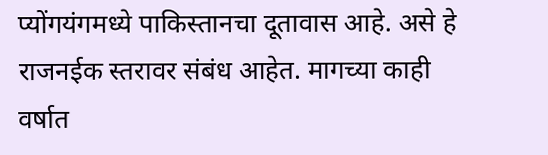प्योंगयंगमध्ये पाकिस्तानचा दूतावास आहे. असे हे राजनईक स्तरावर संबंध आहेत. मागच्या काही वर्षात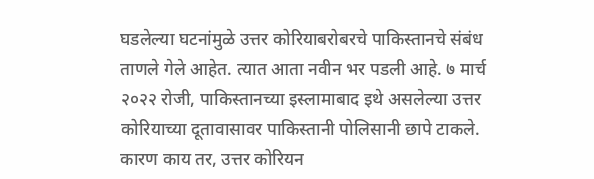घडलेल्या घटनांमुळे उत्तर कोरियाबरोबरचे पाकिस्तानचे संबंध ताणले गेले आहेत. त्यात आता नवीन भर पडली आहे. ७ मार्च २०२२ रोजी, पाकिस्तानच्या इस्लामाबाद इथे असलेल्या उत्तर कोरियाच्या दूतावासावर पाकिस्तानी पोलिसानी छापे टाकले. कारण काय तर, उत्तर कोरियन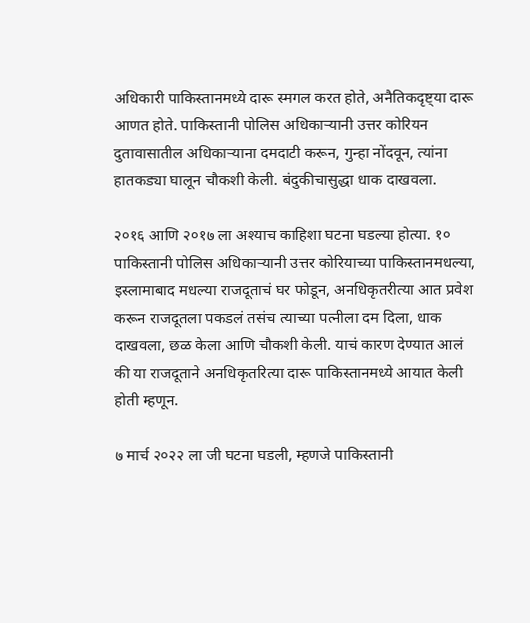अधिकारी पाकिस्तानमध्ये दारू स्मगल करत होते, अनैतिकदृष्ट्या दारू आणत होते. पाकिस्तानी पोलिस अधिकाऱ्यानी उत्तर कोरियन दुतावासातील अधिकाऱ्याना दमदाटी करून, गुन्हा नोंदवून, त्यांना हातकड्या घालून चौकशी केली. बंदुकीचासुद्धा धाक दाखवला.

२०१६ आणि २०१७ ला अश्याच काहिशा घटना घडल्या होत्या. १० पाकिस्तानी पोलिस अधिकाऱ्यानी उत्तर कोरियाच्या पाकिस्तानमधल्या, इस्लामाबाद मधल्या राजदूताचं घर फोडून, अनधिकृतरीत्या आत प्रवेश करून राजदूतला पकडलं तसंच त्याच्या पत्नीला दम दिला, धाक दाखवला, छळ केला आणि चौकशी केली. याचं कारण देण्यात आलं की या राजदूताने अनधिकृतरित्या दारू पाकिस्तानमध्ये आयात केली होती म्हणून.

७ मार्च २०२२ ला जी घटना घडली, म्हणजे पाकिस्तानी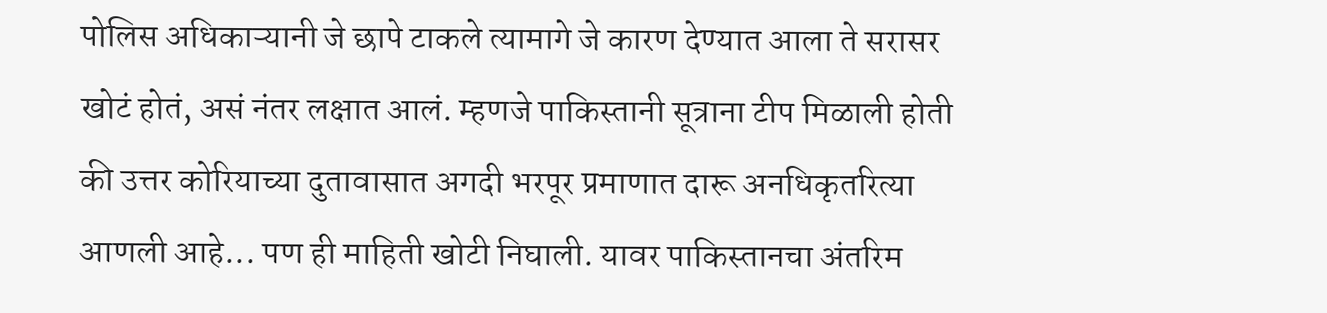पोलिस अधिकाऱ्यानी जे छापे टाकले त्यामागे जे कारण देण्यात आला ते सरासर खोटं होतं, असं नंतर लक्षात आलं. म्हणजे पाकिस्तानी सूत्राना टीप मिळाली होती की उत्तर कोरियाच्या दुतावासात अगदी भरपूर प्रमाणात दारू अनधिकृतरित्या आणली आहे... पण ही माहिती खोटी निघाली. यावर पाकिस्तानचा अंतरिम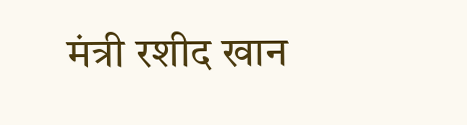मंत्री रशीद खान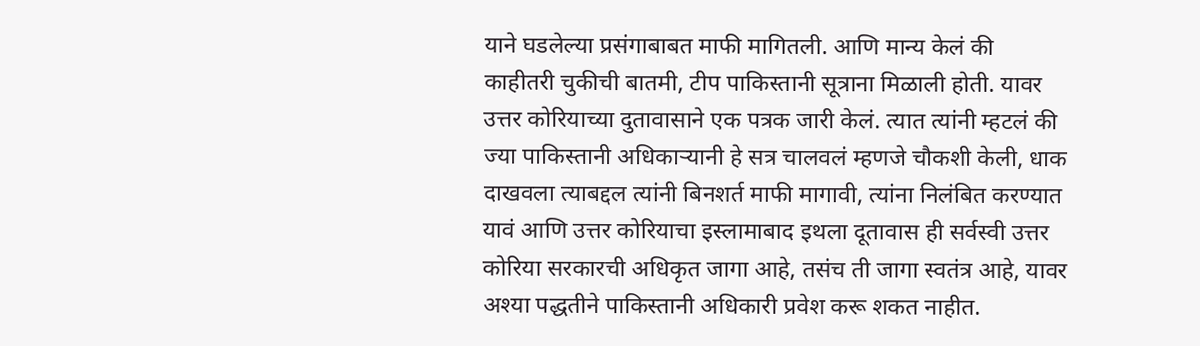याने घडलेल्या प्रसंगाबाबत माफी मागितली. आणि मान्य केलं की काहीतरी चुकीची बातमी, टीप पाकिस्तानी सूत्राना मिळाली होती. यावर उत्तर कोरियाच्या दुतावासाने एक पत्रक जारी केलं. त्यात त्यांनी म्हटलं की ज्या पाकिस्तानी अधिकाऱ्यानी हे सत्र चालवलं म्हणजे चौकशी केली, धाक दाखवला त्याबद्दल त्यांनी बिनशर्त माफी मागावी, त्यांना निलंबित करण्यात यावं आणि उत्तर कोरियाचा इस्लामाबाद इथला दूतावास ही सर्वस्वी उत्तर कोरिया सरकारची अधिकृत जागा आहे, तसंच ती जागा स्वतंत्र आहे, यावर अश्या पद्धतीने पाकिस्तानी अधिकारी प्रवेश करू शकत नाहीत.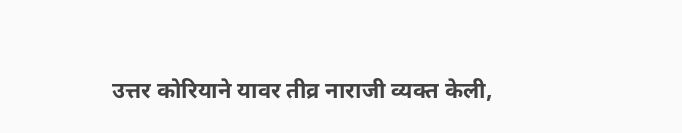उत्तर कोरियाने यावर तीव्र नाराजी व्यक्त केली,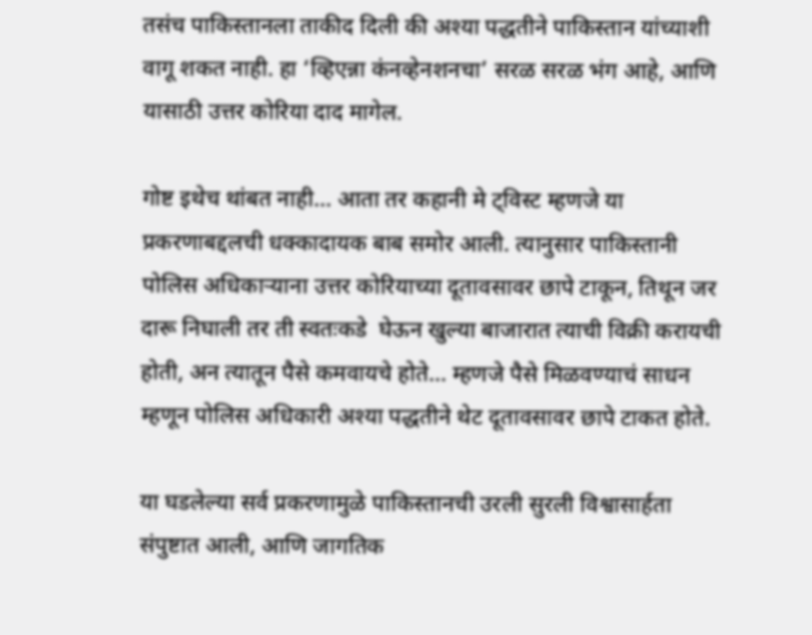तसंच पाकिस्तानला ताकीद दिली की अश्या पद्धतीने पाकिस्तान यांच्याशी वागू शकत नाही. हा ‘व्हिएन्ना कंनव्हेनशनचा’ सरळ सरळ भंग आहे, आणि यासाठी उत्तर कोरिया दाद मागेल.

गोष्ट इथेच थांबत नाही... आता तर कहानी मे ट्विस्ट म्हणजे या प्रकरणाबद्दलची धक्कादायक बाब समोर आली. त्यानुसार पाकिस्तानी पोलिस अधिकाऱ्याना उत्तर कोरियाच्या दूतावसावर छापे टाकून, तिथून जर दारू निघाली तर ती स्वतःकडे  घेऊन खुल्या बाजारात त्याची विक्री करायची होती, अन त्यातून पैसे कमवायचे होते... म्हणजे पैसे मिळवण्याचं साधन म्हणून पोलिस अधिकारी अश्या पद्धतीने थेट दूतावसावर छापे टाकत होते.

या घडलेल्या सर्व प्रकरणामुळे पाकिस्तानची उरली सुरली विश्वासार्हता संपुष्टात आली, आणि जागतिक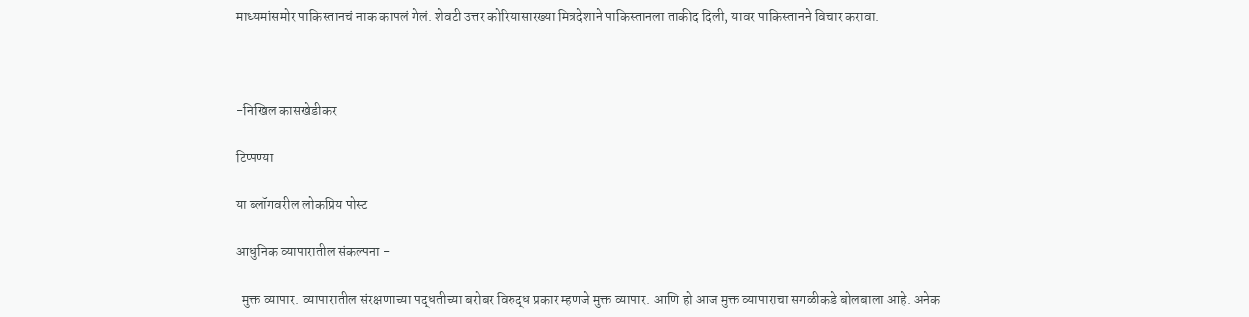माध्यमांसमोर पाकिस्तानचं नाक कापलं गेलं. शेवटी उत्तर कोरियासारख्या मित्रदेशाने पाकिस्तानला ताकीद दिली, यावर पाकिस्तानने विचार करावा.



-निखिल कासखेडीकर

टिप्पण्या

या ब्लॉगवरील लोकप्रिय पोस्ट

आधुनिक व्यापारातील संकल्पना -

  मुक्त व्यापार. व्यापारातील संरक्षणाच्या पद्धतीच्या बरोबर विरुद्ध प्रकार म्हणजे मुक्त व्यापार. आणि हो आज मुक्त व्यापाराचा सगळीकडे बोलबाला आहे. अनेक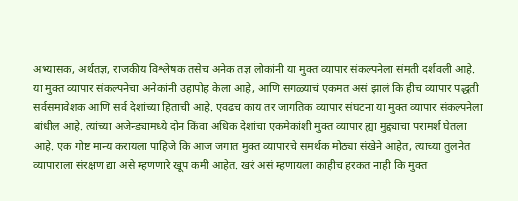अभ्यासक, अर्थतज्ञ, राजकीय विश्लेषक तसेच अनेक तज्ञ लोकांनी या मुक्त व्यापार संकल्पनेला संमती दर्शवली आहे. या मुक्त व्यापार संकल्पनेचा अनेकांनी उहापोह केला आहे, आणि सगळ्याचं एकमत असं झालं कि हीच व्यापार पद्धती सर्वसमावेशक आणि सर्व देशांच्या हिताची आहे. एवढच काय तर जागतिक व्यापार संघटना या मुक्त व्यापार संकल्पनेला बांधील आहे. त्यांच्या अजेन्ड्यामध्ये दोन किंवा अधिक देशांचा एकमेकांशी मुक्त व्यापार ह्या मुद्द्याचा परामर्श घेतला आहे. एक गोष्ट मान्य करायला पाहिजे कि आज जगात मुक्त व्यापारचे समर्थक मोठ्या संखेने आहेत, त्याच्या तुलनेत व्यापाराला संरक्षण द्या असे म्हणणारे खूप कमी आहेत. खरं असं म्हणायला काहीच हरकत नाही कि मुक्त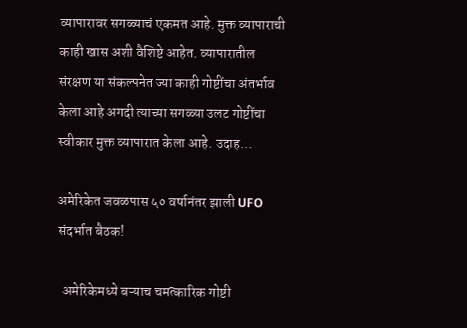व्यापारावर सगळ्याचं एकमत आहे. मुक्त व्यापाराची काही खास अशी वैशिष्टे आहेत. व्यापारातील संरक्षण या संकल्पनेत ज्या काही गोष्टींचा अंतर्भाव केला आहे अगदी त्याच्या सगळ्या उलट गोष्टींचा स्वीकार मुक्त व्यापारात केला आहे. उदाह...

अमेरिकेत जवळपास ५० वर्षानंतर झाली UFO संदर्भात बैठक!

  अमेरिकेमध्ये बऱ्याच चमत्कारिक गोष्टी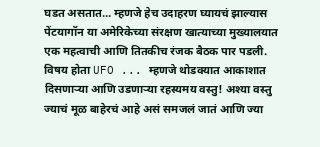घडत असतात... म्हणजे हेच उदाहरण घ्यायचं झाल्यास पेंटयागॉन या अमेरिकेच्या संरक्षण खात्याच्या मुख्यालयात एक महत्वाची आणि तितकीच रंजक बैठक पार पडली. विषय होता UFO ... म्हणजे थोडक्यात आकाशात दिसणाऱ्या आणि उडणाऱ्या रहस्यमय वस्तु! अश्या वस्तु ज्याचं मूळ बाहेरचं आहे असं समजलं जातं आणि ज्या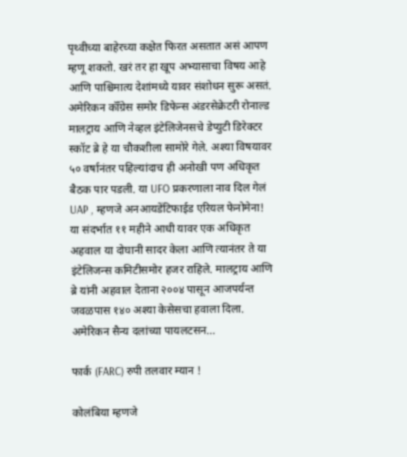पृथ्वीच्या बाहेरच्या कक्षेत फिरत असतात असं आपण म्हणू शकतो. खरं तर हा खूप अभ्यासाचा विषय आहे आणि पाश्चिमात्य देशांमध्ये यावर संशोधन सुरू असतं. अमेरिकन कॉँग्रेस समोर डिफेन्स अंडरसेक्रेटरी रोनाल्ड मालट्राय आणि नेव्हल इंटेलिजेनसचे डेप्युटी डिरेक्टर स्कॉट ब्रे हे या चौकशीला सामोरे गेले. अश्या विषयावर ५० वर्षानंतर पहिल्यांदाच ही अनोखी पण अधिकृत बैठक पार पडली. या UFO प्रकरणाला नाव दिल गेलं UAP , म्हणजे अनआयडेंटिफाईड एरियल फेनोमेना! या संदर्भात ११ महीने आधी यावर एक अधिकृत अहवाल या दोघानी सादर केला आणि त्यानंतर ते या इंटेलिजन्स कमिटीसमोर हजर राहिले. मालट्राय आणि ब्रे यांनी अहवाल देताना २००४ पासून आजपर्यन्त जवळपास १४० अश्या केसेसचा हवाला दिला. अमेरिकन सैन्य दलांच्या पायलटसन...

फार्क (FARC) रुपी तलवार म्यान !

कोलंबिया म्हणजे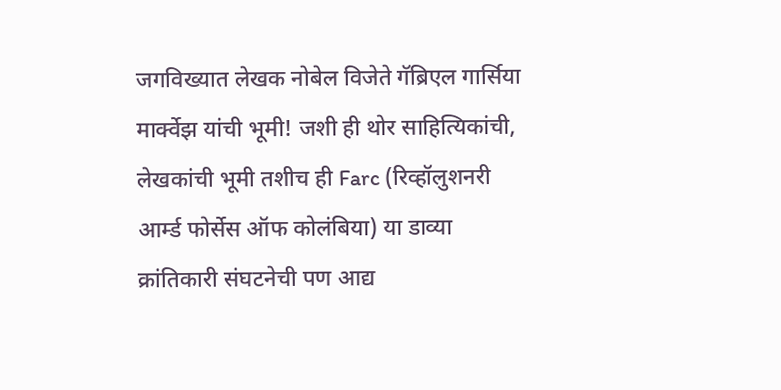जगविख्यात लेखक नोबेल विजेते गॅब्रिएल गार्सिया मार्क्वेझ यांची भूमी! जशी ही थोर साहित्यिकांची, लेखकांची भूमी तशीच ही Farc (रिव्हॉलुशनरी आर्म्ड फोर्सेस ऑफ कोलंबिया) या डाव्या क्रांतिकारी संघटनेची पण आद्य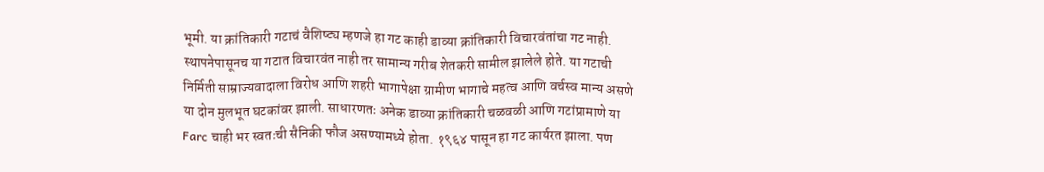भूमी. या क्रांतिकारी गटाचं वैशिष्ट्य म्हणजे हा गट काही डाव्या क्रांतिकारी विचारवंतांचा गट नाही. स्थापनेपासूनच या गटात विचारवंत नाही तर सामान्य गरीब शेतकरी सामील झालेले होते. या गटाची निर्मिती साम्राज्यवादाला विरोध आणि शहरी भागापेक्षा ग्रामीण भागाचे महत्व आणि वर्चस्व मान्य असणे या दोन मुलभूत घटकांवर झाली. साधारणतः अनेक डाव्या क्रांतिकारी चळवळी आणि गटांप्रामाणे या Farc चाही भर स्वतःची सैनिकी फौज असण्यामध्ये होता. १९६४ पासून हा गट कार्यरत झाला. पण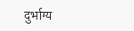दुर्भाग्य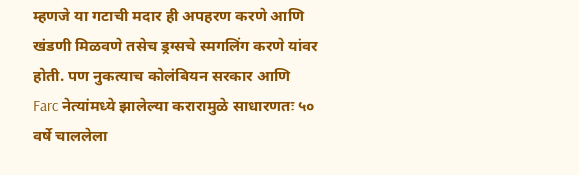म्हणजे या गटाची मदार ही अपहरण करणे आणि खंडणी मिळवणे तसेच ड्रग्सचे स्मगलिंग करणे यांवर होती. पण नुकत्याच कोलंबियन सरकार आणि Farc नेत्यांमध्ये झालेल्या करारामुळे साधारणतः ५० वर्षे चाललेला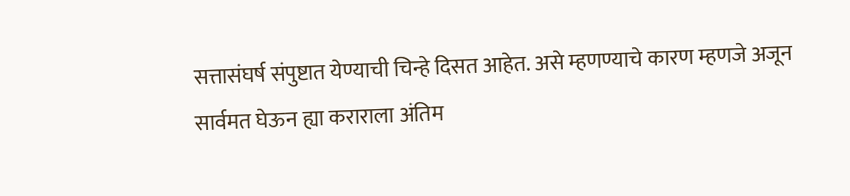सत्तासंघर्ष संपुष्टात येण्याची चिन्हे दिसत आहेत. असे म्हणण्याचे कारण म्हणजे अजून सार्वमत घेऊन ह्या कराराला अंतिम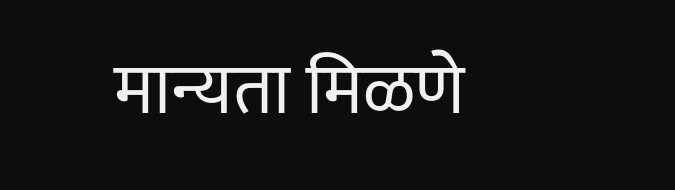मान्यता मिळणे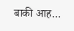बाकी आह...